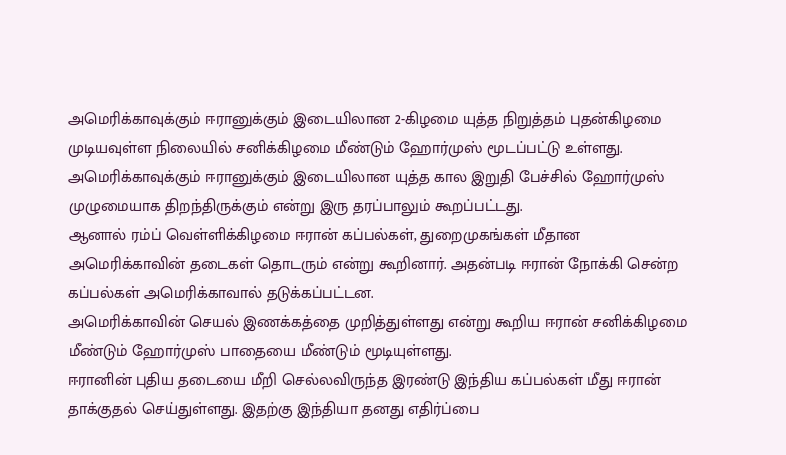அமெரிக்காவுக்கும் ஈரானுக்கும் இடையிலான 2-கிழமை யுத்த நிறுத்தம் புதன்கிழமை முடியவுள்ள நிலையில் சனிக்கிழமை மீண்டும் ஹோர்முஸ் மூடப்பட்டு உள்ளது.
அமெரிக்காவுக்கும் ஈரானுக்கும் இடையிலான யுத்த கால இறுதி பேச்சில் ஹோர்முஸ் முழுமையாக திறந்திருக்கும் என்று இரு தரப்பாலும் கூறப்பட்டது.
ஆனால் ரம்ப் வெள்ளிக்கிழமை ஈரான் கப்பல்கள், துறைமுகங்கள் மீதான அமெரிக்காவின் தடைகள் தொடரும் என்று கூறினார். அதன்படி ஈரான் நோக்கி சென்ற கப்பல்கள் அமெரிக்காவால் தடுக்கப்பட்டன.
அமெரிக்காவின் செயல் இணக்கத்தை முறித்துள்ளது என்று கூறிய ஈரான் சனிக்கிழமை மீண்டும் ஹோர்முஸ் பாதையை மீண்டும் மூடியுள்ளது.
ஈரானின் புதிய தடையை மீறி செல்லவிருந்த இரண்டு இந்திய கப்பல்கள் மீது ஈரான் தாக்குதல் செய்துள்ளது. இதற்கு இந்தியா தனது எதிர்ப்பை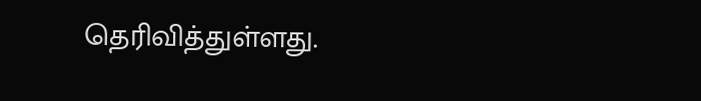தெரிவித்துள்ளது.